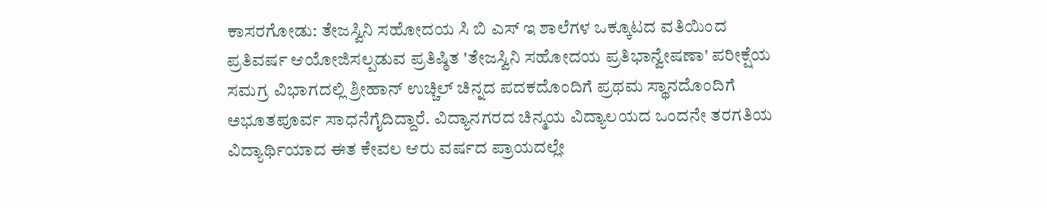ಕಾಸರಗೋಡು: ತೇಜಸ್ವಿನಿ ಸಹೋದಯ ಸಿ ಬಿ ಎಸ್ ಇ ಶಾಲೆಗಳ ಒಕ್ಕೂಟದ ವತಿಯಿಂದ ಪ್ರತಿವರ್ಷ ಆಯೋಜಿಸಲ್ಪಡುವ ಪ್ರತಿಷ್ಠಿತ 'ತೇಜಸ್ವಿನಿ ಸಹೋದಯ ಪ್ರತಿಭಾನ್ವೇಷಣಾ' ಪರೀಕ್ಷೆಯ ಸಮಗ್ರ ವಿಭಾಗದಲ್ಲಿ ಶ್ರೀಹಾನ್ ಉಚ್ಚಿಲ್ ಚಿನ್ನದ ಪದಕದೊಂದಿಗೆ ಪ್ರಥಮ ಸ್ಥಾನದೊಂದಿಗೆ ಅಭೂತಪೂರ್ವ ಸಾಧನೆಗೈದಿದ್ದಾರೆ. ವಿದ್ಯಾನಗರದ ಚಿನ್ಮಯ ವಿದ್ಯಾಲಯದ ಒಂದನೇ ತರಗತಿಯ ವಿದ್ಯಾರ್ಥಿಯಾದ ಈತ ಕೇವಲ ಆರು ವರ್ಷದ ಪ್ರಾಯದಲ್ಲೇ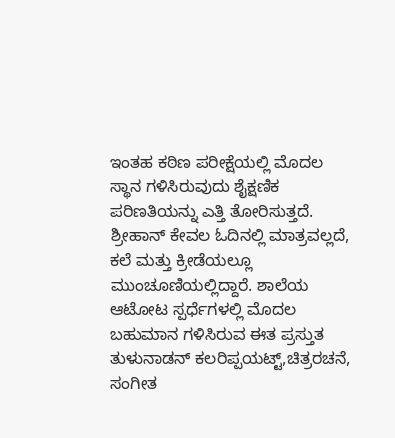ಇಂತಹ ಕಠಿಣ ಪರೀಕ್ಷೆಯಲ್ಲಿ ಮೊದಲ ಸ್ಥಾನ ಗಳಿಸಿರುವುದು ಶೈಕ್ಷಣಿಕ ಪರಿಣತಿಯನ್ನು ಎತ್ತಿ ತೋರಿಸುತ್ತದೆ. ಶ್ರೀಹಾನ್ ಕೇವಲ ಓದಿನಲ್ಲಿ ಮಾತ್ರವಲ್ಲದೆ, ಕಲೆ ಮತ್ತು ಕ್ರೀಡೆಯಲ್ಲೂ ಮುಂಚೂಣಿಯಲ್ಲಿದ್ದಾರೆ. ಶಾಲೆಯ ಆಟೋಟ ಸ್ಪರ್ಧೆಗಳಲ್ಲಿ ಮೊದಲ ಬಹುಮಾನ ಗಳಿಸಿರುವ ಈತ ಪ್ರಸ್ತುತ ತುಳುನಾಡನ್ ಕಲರಿಪ್ಪಯಟ್ಟ್,ಚಿತ್ರರಚನೆ,
ಸಂಗೀತ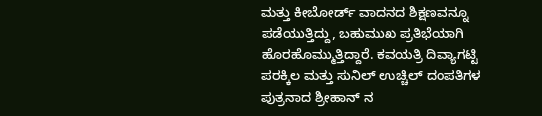ಮತ್ತು ಕೀಬೋರ್ಡ್ ವಾದನದ ಶಿಕ್ಷಣವನ್ನೂ ಪಡೆಯುತ್ತಿದ್ದು, ಬಹುಮುಖ ಪ್ರತಿಭೆಯಾಗಿ ಹೊರಹೊಮ್ಮುತ್ತಿದ್ದಾರೆ. ಕವಯತ್ರಿ ದಿವ್ಯಾಗಟ್ಟಿ ಪರಕ್ಕಿಲ ಮತ್ತು ಸುನಿಲ್ ಉಚ್ಚಿಲ್ ದಂಪತಿಗಳ ಪುತ್ರನಾದ ಶ್ರೀಹಾನ್ ನ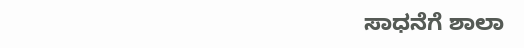ಸಾಧನೆಗೆ ಶಾಲಾ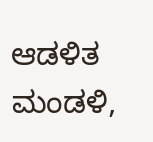ಆಡಳಿತ ಮಂಡಳಿ,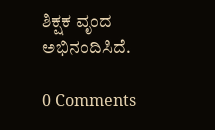ಶಿಕ್ಷಕ ವೃಂದ ಅಭಿನಂದಿಸಿದೆ.

0 Comments